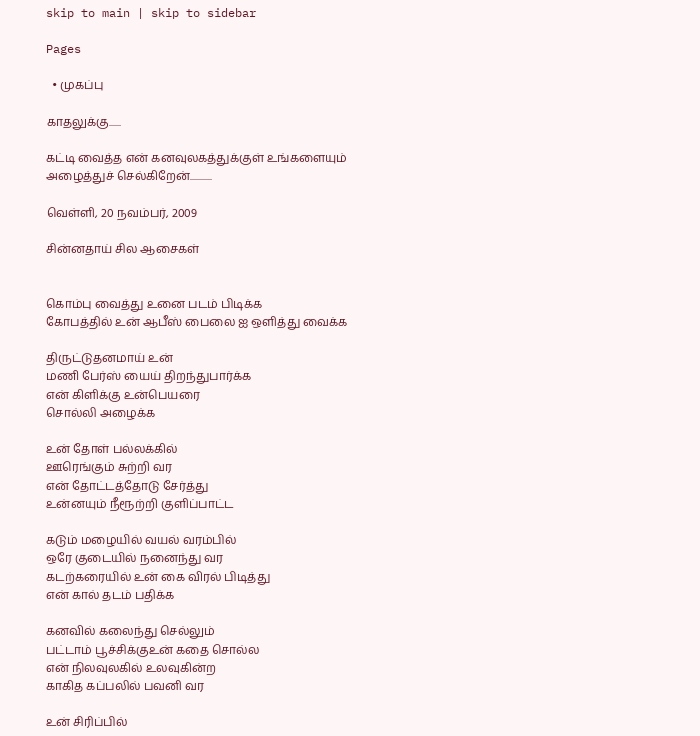skip to main | skip to sidebar

Pages

  • முகப்பு

காதலுக்கு......

கட்டி வைத்த என் கனவுலகத்துக்குள் உங்களையும் அழைத்துச் செல்கிறேன்...........

வெள்ளி, 20 நவம்பர், 2009

சின்ன‌தாய் சில‌ ஆசைக‌ள்


கொம்பு வைத்து உனை படம் பிடிக்க
கோபத்தில் உன் ஆபீஸ் பைலை ஐ ஒளித்து வைக்க

திருட்டுதனமாய் உன்
மணி பேர்ஸ் யைய் திறந்துபார்க்க
என் கிளிக்கு உன்பெயரை
சொல்லி அழைக்க

உன் தோள் பல்லக்கில்
ஊரெங்கும் சுற்றி வர
என் தோட்டத்தோடு சேர்த்து
உன்னயும் நீரூற்றி குளிப்பாட்ட

கடும் மழையில் வயல் வரம்பில்
ஒரே குடையில் நனைந்து வர
கடற்கரையில் உன் கை விரல் பிடித்து
என் கால் தடம் பதிக்க

கனவில் கலைந்து செல்லும்
பட்டாம் பூச்சிக்குஉன் கதை சொல்ல
என் நிலவுலகில் உலவுகின்ற
காகித கப்பலில் பவனி வர

உன் சிரிப்பில்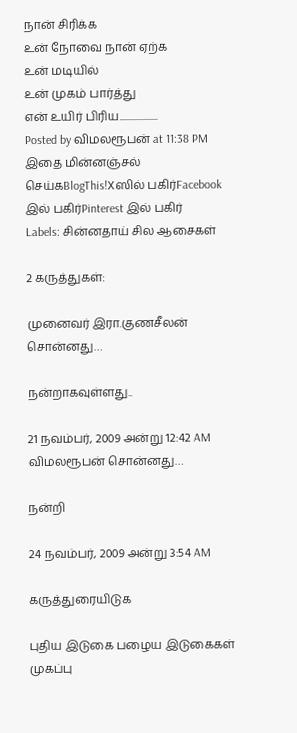நான் சிரிக்க
உன் நோவை நான் ஏற்க
உன் மடியில்
உன் முகம் பார்த்து
என் உயிர் பிரிய...................
Posted by விமலரூபன் at 11:38 PM இதை மின்னஞ்சல் செய்கBlogThis!Xஸில் பகிர்Facebook இல் பகிர்Pinterest இல் பகிர்
Labels: சின்ன‌தாய் சில‌ ஆசைக‌ள்

2 கருத்துகள்:

முனைவர் இரா.குணசீலன் சொன்னது…

நன்றாகவுள்ளது..

21 நவம்பர், 2009 அன்று 12:42 AM
விமலரூபன் சொன்னது…

நன்றி

24 நவம்பர், 2009 அன்று 3:54 AM

கருத்துரையிடுக

புதிய இடுகை பழைய இடுகைகள் முகப்பு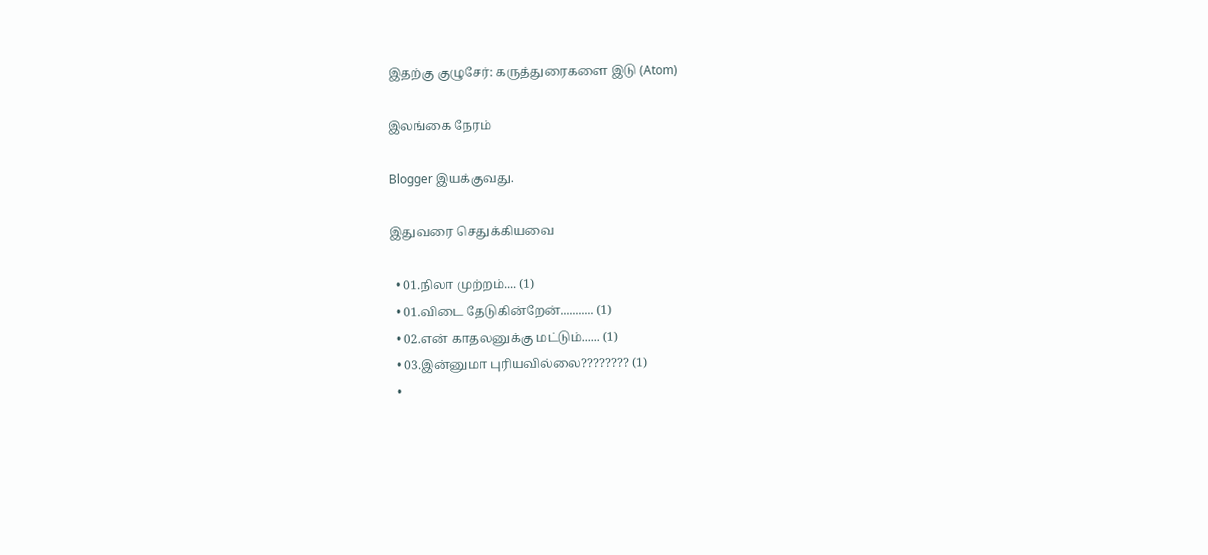இதற்கு குழுசேர்: கருத்துரைகளை இடு (Atom)

இலங்கை நேரம்

Blogger இயக்குவது.

இதுவரை செதுக்கியவை

  • 01.நிலா முற்றம்.... (1)
  • 01.விடை தேடுகின்றேன்........... (1)
  • 02.என் காதலனுக்கு மட்டும்...... (1)
  • 03.இன்னுமா புரியவில்லை???????? (1)
  •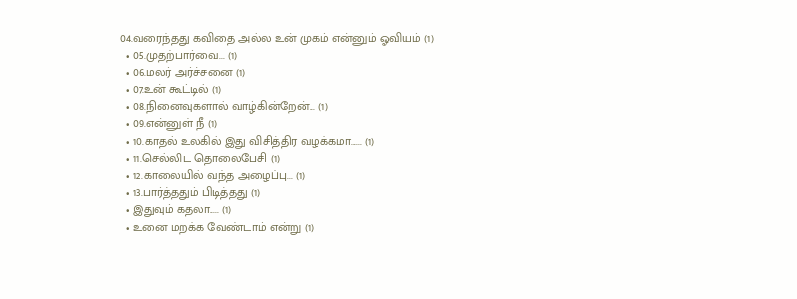04.வரைந்தது கவிதை அல்ல உன் முகம் என்னும் ஓவியம் (1)
  • 05.முதற்பார்வை... (1)
  • 06.மலர் அர்ச்சனை (1)
  • 07.உன் கூட்டில் (1)
  • 08.நினைவுகளால் வாழ்கின்றேன்... (1)
  • 09.என்னுள் நீ (1)
  • 10.காதல் உலகில் இது விசித்திர வழக்கமா...... (1)
  • 11.செல்லிட தொலைபேசி (1)
  • 12.காலையில் வந்த அழைப்பு... (1)
  • 13.பார்த்ததும் பிடித்தது (1)
  • இதுவும் கதலா..... (1)
  • உனை மறக்க வேண்டாம் என்று (1)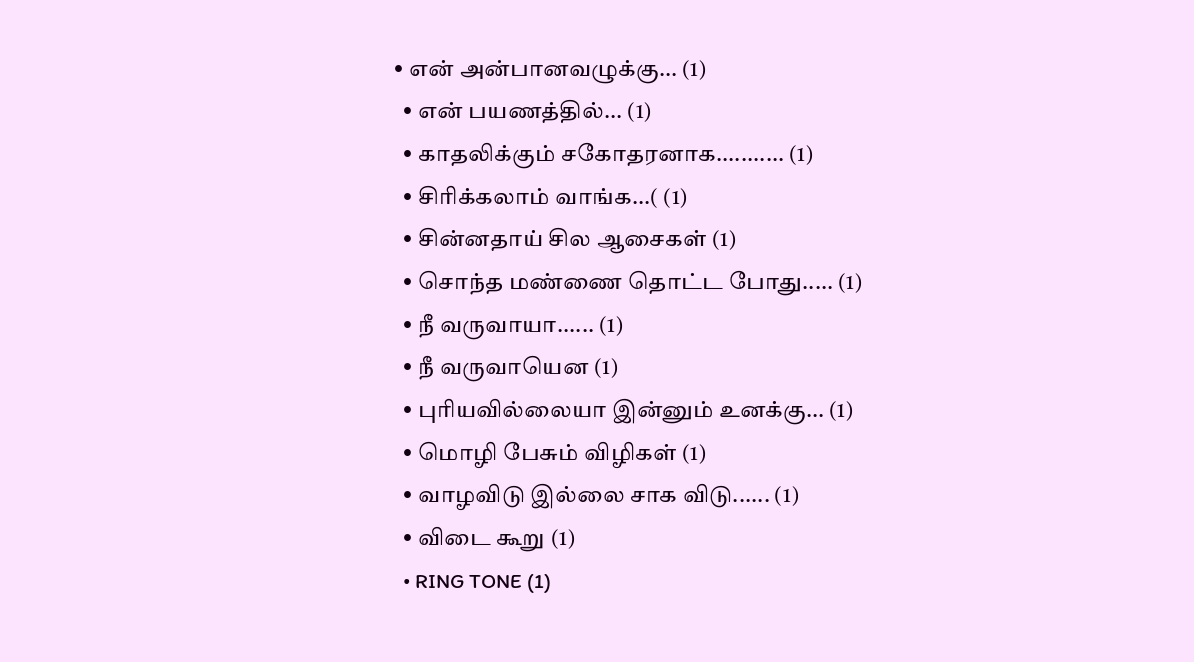• என் அன்பானவழுக்கு... (1)
  • என் பயணத்தில்... (1)
  • காத‌லிக்கும் ச‌கோத‌ர‌னாக‌........... (1)
  • சிரிக்கலாம் வாங்க...( (1)
  • சின்ன‌தாய் சில‌ ஆசைக‌ள் (1)
  • சொந்த மண்ணை தொட்ட போது..... (1)
  • நீ வருவாயா...... (1)
  • நீ வருவாயென‌ (1)
  • புரியவில்லையா இன்னும் உனக்கு... (1)
  • மொழி பேசும் விழிகள் (1)
  • வாழவிடு இல்லை சாக விடு...... (1)
  • விடை கூறு (1)
  • RING TONE (1)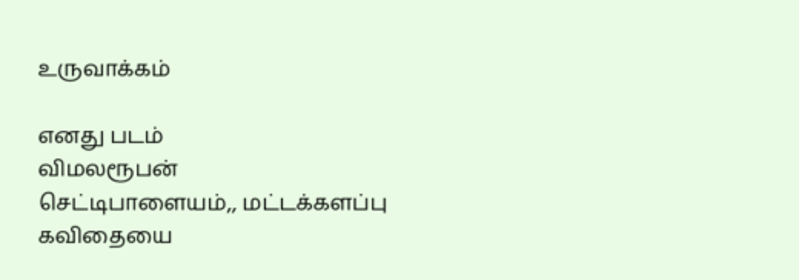உருவாக்கம்

எனது படம்
விமலரூபன்
செட்டிபாளையம்,, மட்டக்களப்பு
கவிதையை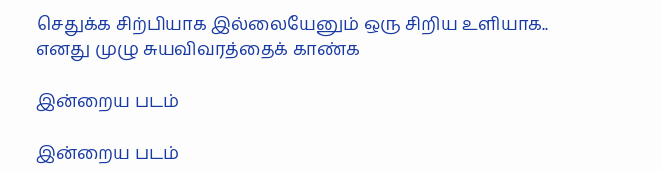செதுக்க சிற்பியாக இல்லையேனும் ஒரு சிறிய உளியாக..
எனது முழு சுயவிவரத்தைக் காண்க

இன்றைய படம்

இன்றைய படம்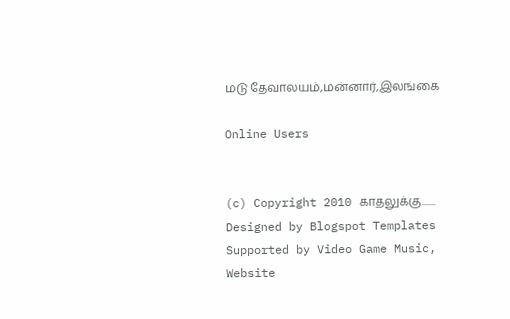மடு தேவாலயம்,மன்னார்,இலங்கை

Online Users


(c) Copyright 2010 காதலுக்கு....... Designed by Blogspot Templates
Supported by Video Game Music, Website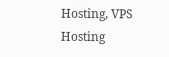Hosting, VPS Hosting